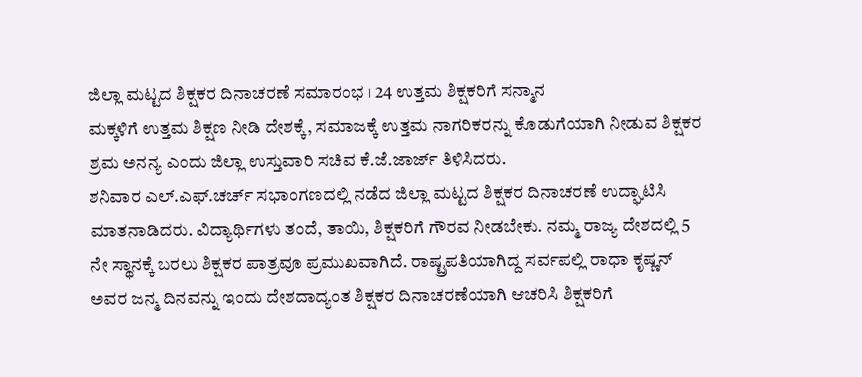ಜಿಲ್ಲಾ ಮಟ್ಟದ ಶಿಕ್ಷಕರ ದಿನಾಚರಣೆ ಸಮಾರಂಭ । 24 ಉತ್ತಮ ಶಿಕ್ಷಕರಿಗೆ ಸನ್ಮಾನ
ಮಕ್ಕಳಿಗೆ ಉತ್ತಮ ಶಿಕ್ಷಣ ನೀಡಿ ದೇಶಕ್ಕೆ, ಸಮಾಜಕ್ಕೆ ಉತ್ತಮ ನಾಗರಿಕರನ್ನು ಕೊಡುಗೆಯಾಗಿ ನೀಡುವ ಶಿಕ್ಷಕರ ಶ್ರಮ ಅನನ್ಯ ಎಂದು ಜಿಲ್ಲಾ ಉಸ್ತುವಾರಿ ಸಚಿವ ಕೆ.ಜೆ.ಜಾರ್ಜ್ ತಿಳಿಸಿದರು.
ಶನಿವಾರ ಎಲ್.ಎಫ್.ಚರ್ಚ್ ಸಭಾಂಗಣದಲ್ಲಿ ನಡೆದ ಜಿಲ್ಲಾ ಮಟ್ಟದ ಶಿಕ್ಷಕರ ದಿನಾಚರಣೆ ಉದ್ಘಾಟಿಸಿ ಮಾತನಾಡಿದರು. ವಿದ್ಯಾರ್ಥಿಗಳು ತಂದೆ, ತಾಯಿ, ಶಿಕ್ಷಕರಿಗೆ ಗೌರವ ನೀಡಬೇಕು. ನಮ್ಮ ರಾಜ್ಯ ದೇಶದಲ್ಲಿ 5 ನೇ ಸ್ಥಾನಕ್ಕೆ ಬರಲು ಶಿಕ್ಷಕರ ಪಾತ್ರವೂ ಪ್ರಮುಖವಾಗಿದೆ. ರಾಷ್ಟ್ರಪತಿಯಾಗಿದ್ದ ಸರ್ವಪಲ್ಲಿ ರಾಧಾ ಕೃಷ್ಣನ್ ಅವರ ಜನ್ಮ ದಿನವನ್ನು ಇಂದು ದೇಶದಾದ್ಯಂತ ಶಿಕ್ಷಕರ ದಿನಾಚರಣೆಯಾಗಿ ಆಚರಿಸಿ ಶಿಕ್ಷಕರಿಗೆ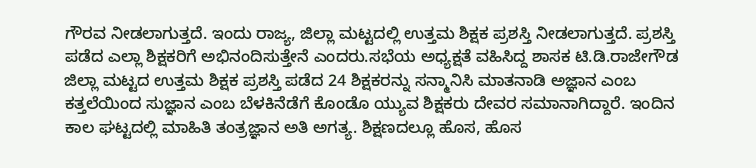ಗೌರವ ನೀಡಲಾಗುತ್ತದೆ. ಇಂದು ರಾಜ್ಯ, ಜಿಲ್ಲಾ ಮಟ್ಟದಲ್ಲಿ ಉತ್ತಮ ಶಿಕ್ಷಕ ಪ್ರಶಸ್ತಿ ನೀಡಲಾಗುತ್ತದೆ. ಪ್ರಶಸ್ತಿ ಪಡೆದ ಎಲ್ಲಾ ಶಿಕ್ಷಕರಿಗೆ ಅಭಿನಂದಿಸುತ್ತೇನೆ ಎಂದರು.ಸಭೆಯ ಅಧ್ಯಕ್ಷತೆ ವಹಿಸಿದ್ದ ಶಾಸಕ ಟಿ.ಡಿ.ರಾಜೇಗೌಡ ಜಿಲ್ಲಾ ಮಟ್ಟದ ಉತ್ತಮ ಶಿಕ್ಷಕ ಪ್ರಶಸ್ತಿ ಪಡೆದ 24 ಶಿಕ್ಷಕರನ್ನು ಸನ್ಮಾನಿಸಿ ಮಾತನಾಡಿ ಅಜ್ಞಾನ ಎಂಬ ಕತ್ತಲೆಯಿಂದ ಸುಜ್ಞಾನ ಎಂಬ ಬೆಳಕಿನೆಡೆಗೆ ಕೊಂಡೊ ಯ್ಯುವ ಶಿಕ್ಷಕರು ದೇವರ ಸಮಾನಾಗಿದ್ದಾರೆ. ಇಂದಿನ ಕಾಲ ಘಟ್ಟದಲ್ಲಿ ಮಾಹಿತಿ ತಂತ್ರಜ್ಞಾನ ಅತಿ ಅಗತ್ಯ. ಶಿಕ್ಷಣದಲ್ಲೂ ಹೊಸ, ಹೊಸ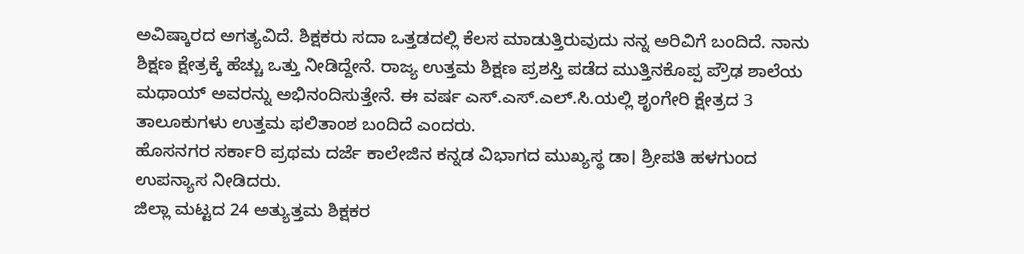ಅವಿಷ್ಕಾರದ ಅಗತ್ಯವಿದೆ. ಶಿಕ್ಷಕರು ಸದಾ ಒತ್ತಡದಲ್ಲಿ ಕೆಲಸ ಮಾಡುತ್ತಿರುವುದು ನನ್ನ ಅರಿವಿಗೆ ಬಂದಿದೆ. ನಾನು ಶಿಕ್ಷಣ ಕ್ಷೇತ್ರಕ್ಕೆ ಹೆಚ್ಚು ಒತ್ತು ನೀಡಿದ್ದೇನೆ. ರಾಜ್ಯ ಉತ್ತಮ ಶಿಕ್ಷಣ ಪ್ರಶಸ್ತಿ ಪಡೆದ ಮುತ್ತಿನಕೊಪ್ಪ ಪ್ರೌಢ ಶಾಲೆಯ ಮಥಾಯ್ ಅವರನ್ನು ಅಭಿನಂದಿಸುತ್ತೇನೆ. ಈ ವರ್ಷ ಎಸ್.ಎಸ್.ಎಲ್.ಸಿ.ಯಲ್ಲಿ ಶೃಂಗೇರಿ ಕ್ಷೇತ್ರದ 3 ತಾಲೂಕುಗಳು ಉತ್ತಮ ಫಲಿತಾಂಶ ಬಂದಿದೆ ಎಂದರು.
ಹೊಸನಗರ ಸರ್ಕಾರಿ ಪ್ರಥಮ ದರ್ಜೆ ಕಾಲೇಜಿನ ಕನ್ನಡ ವಿಭಾಗದ ಮುಖ್ಯಸ್ಥ ಡಾ। ಶ್ರೀಪತಿ ಹಳಗುಂದ ಉಪನ್ಯಾಸ ನೀಡಿದರು.
ಜಿಲ್ಲಾ ಮಟ್ಟದ 24 ಅತ್ಯುತ್ತಮ ಶಿಕ್ಷಕರ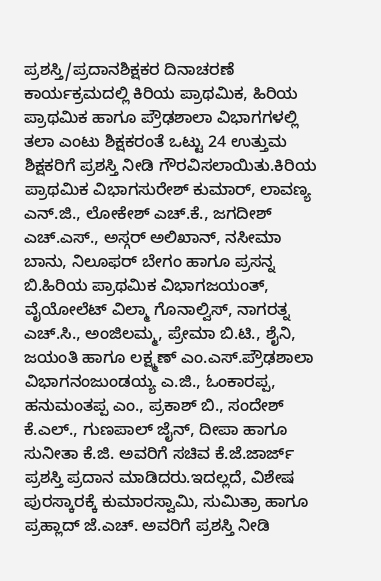ಪ್ರಶಸ್ತಿ/ಪ್ರದಾನಶಿಕ್ಷಕರ ದಿನಾಚರಣೆ ಕಾರ್ಯಕ್ರಮದಲ್ಲಿ ಕಿರಿಯ ಪ್ರಾಥಮಿಕ, ಹಿರಿಯ ಪ್ರಾಥಮಿಕ ಹಾಗೂ ಪ್ರೌಢಶಾಲಾ ವಿಭಾಗಗಳಲ್ಲಿ ತಲಾ ಎಂಟು ಶಿಕ್ಷಕರಂತೆ ಒಟ್ಟು 24 ಉತ್ತುಮ ಶಿಕ್ಷಕರಿಗೆ ಪ್ರಶಸ್ತಿ ನೀಡಿ ಗೌರವಿಸಲಾಯಿತು.ಕಿರಿಯ ಪ್ರಾಥಮಿಕ ವಿಭಾಗಸುರೇಶ್ ಕುಮಾರ್, ಲಾವಣ್ಯ ಎನ್.ಜಿ., ಲೋಕೇಶ್ ಎಚ್.ಕೆ., ಜಗದೀಶ್ ಎಚ್.ಎಸ್., ಅಸ್ಗರ್ ಅಲಿಖಾನ್, ನಸೀಮಾ ಬಾನು, ನಿಲೂಫರ್ ಬೇಗಂ ಹಾಗೂ ಪ್ರಸನ್ನ ಬಿ.ಹಿರಿಯ ಪ್ರಾಥಮಿಕ ವಿಭಾಗಜಯಂತ್, ವೈಯೋಲೆಟ್ ವಿಲ್ಮಾ ಗೊನಾಲ್ವಿಸ್, ನಾಗರತ್ನ ಎಚ್.ಸಿ., ಅಂಜಿಲಮ್ಮ, ಪ್ರೇಮಾ ಬಿ.ಟಿ., ಶೈನಿ, ಜಯಂತಿ ಹಾಗೂ ಲಕ್ಷ್ಮಣ್ ಎಂ.ಎಸ್.ಪ್ರೌಢಶಾಲಾ ವಿಭಾಗನಂಜುಂಡಯ್ಯ ಎ.ಜಿ., ಓಂಕಾರಪ್ಪ, ಹನುಮಂತಪ್ಪ ಎಂ., ಪ್ರಕಾಶ್ ಬಿ., ಸಂದೇಶ್ ಕೆ.ಎಲ್., ಗುಣಪಾಲ್ ಜೈನ್, ದೀಪಾ ಹಾಗೂ ಸುನೀತಾ ಕೆ.ಜಿ. ಅವರಿಗೆ ಸಚಿವ ಕೆ.ಜೆ.ಜಾರ್ಜ್ ಪ್ರಶಸ್ತಿ ಪ್ರದಾನ ಮಾಡಿದರು.ಇದಲ್ಲದೆ, ವಿಶೇಷ ಪುರಸ್ಕಾರಕ್ಕೆ ಕುಮಾರಸ್ವಾಮಿ, ಸುಮಿತ್ರಾ ಹಾಗೂ ಪ್ರಹ್ಲಾದ್ ಜೆ.ಎಚ್. ಅವರಿಗೆ ಪ್ರಶಸ್ತಿ ನೀಡಿ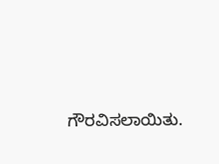ಗೌರವಿಸಲಾಯಿತು.